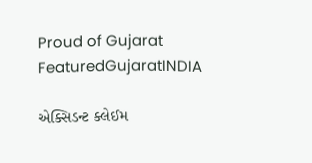Proud of Gujarat
FeaturedGujaratINDIA

એક્સિડન્ટ ક્લેઈમ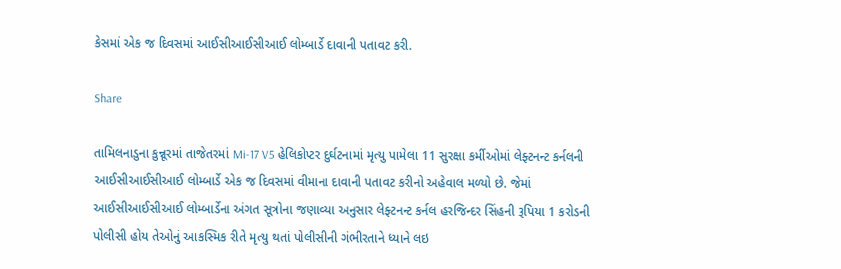કેસમાં એક જ દિવસમાં આઈસીઆઈસીઆઈ લોમ્બાર્ડે દાવાની પતાવટ કરી.

Share

તામિલનાડુના કુન્નૂરમાં તાજેતરમાં Mi-17 V5 હેલિકોપ્ટર દુર્ઘટનામાં મૃત્યુ પામેલા 11 સુરક્ષા કર્મીઓમાં લેફ્ટનન્ટ કર્નલની આઈસીઆઈસીઆઈ લોમ્બાર્ડે એક જ દિવસમાં વીમાના દાવાની પતાવટ કરીનો અહેવાલ મળ્યો છે. જેમાં આઈસીઆઈસીઆઈ લોમ્બાર્ડેના અંગત સૂત્રોના જણાવ્યા અનુસાર લેફ્ટનન્ટ કર્નલ હરજિન્દર સિંહની રૂપિયા 1 કરોડની પોલીસી હોય તેઓનું આકસ્મિક રીતે મૃત્યુ થતાં પોલીસીની ગંભીરતાને ધ્યાને લઇ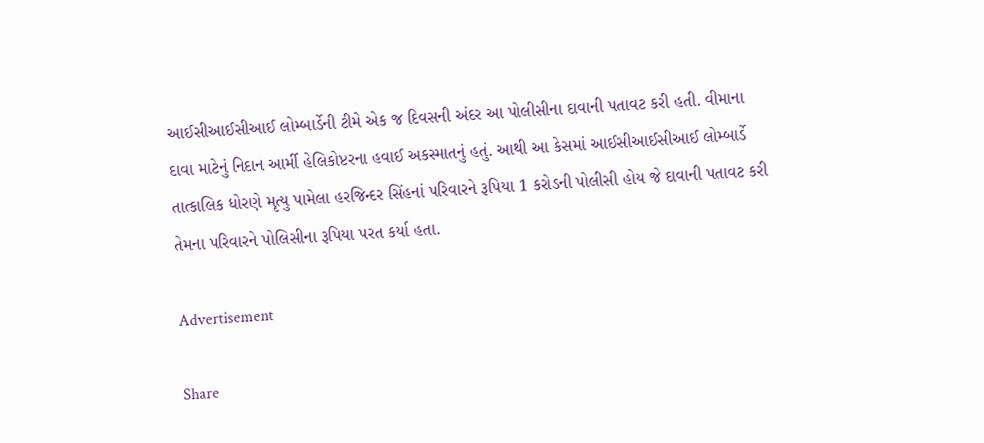આઈસીઆઈસીઆઈ લોમ્બાર્ડેની ટીમે એક જ દિવસની અંદર આ પોલીસીના દાવાની પતાવટ કરી હતી. વીમાના દાવા માટેનું નિદાન આર્મી હેલિકોપ્ટરના હવાઈ અકસ્માતનું હતું. આથી આ કેસમાં આઈસીઆઈસીઆઈ લોમ્બાર્ડે તાત્કાલિક ધોરણે મૃત્યુ પામેલા હરજિન્દર સિંહનાં પરિવારને રૂપિયા 1 કરોડની પોલીસી હોય જે દાવાની પતાવટ કરી તેમના પરિવારને પોલિસીના રૂપિયા પરત કર્યા હતા.

Advertisement

Share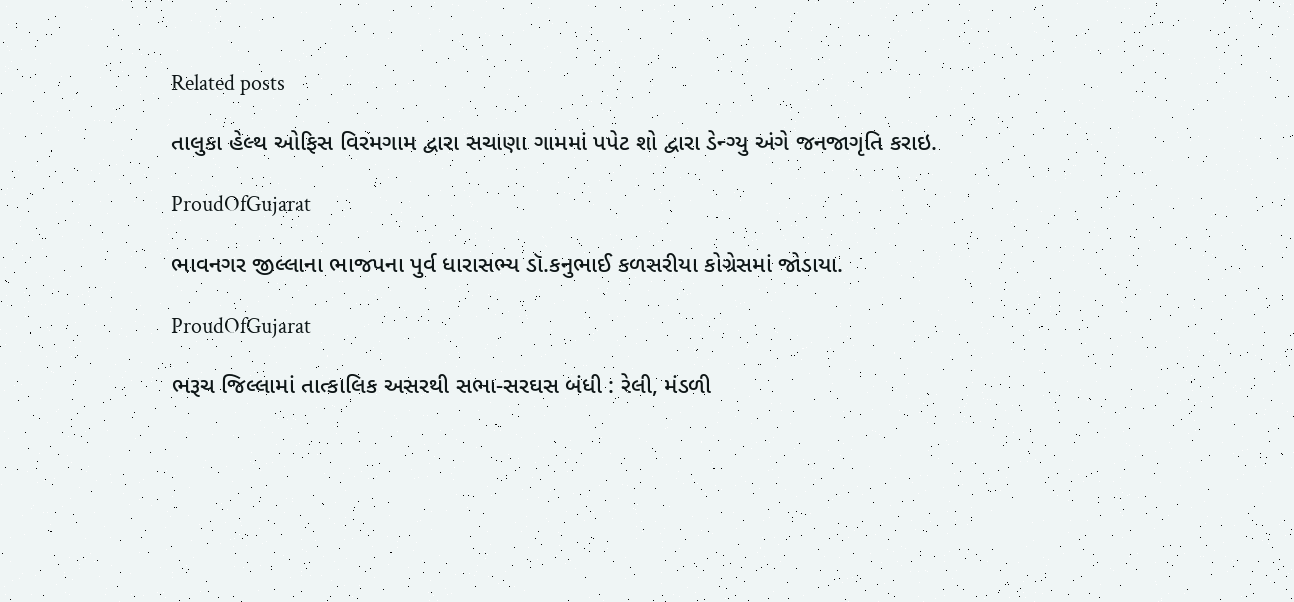Related posts

તાલુકા હેલ્થ ઓફિસ વિરમગામ દ્વારા સચાણા ગામમાં પપેટ શો દ્વારા ડેન્ગ્યુ અંગે જનજાગૃતિ કરાઇ.

ProudOfGujarat

ભાવનગર જીલ્લાના ભાજપના પુર્વ ધારાસભ્ય ડૉ.કનુભાઈ કળસરીયા કોગ્રેસમાં જોડાયા.

ProudOfGujarat

ભરૂચ જિલ્લામાં તાત્કાલિક અસરથી સભા-સરઘસ બંધી : રેલી, મંડળી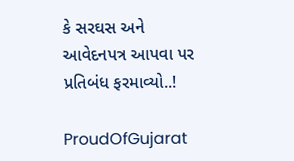કે સરઘસ અને આવેદનપત્ર આપવા પર પ્રતિબંધ ફરમાવ્યો..!

ProudOfGujarat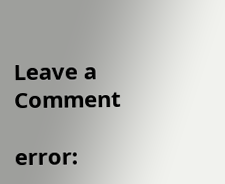Leave a Comment

error: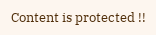Content is protected !!